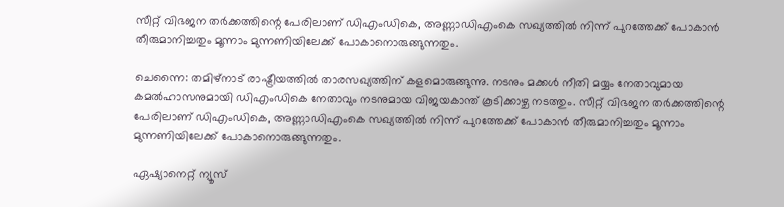സീറ്റ് വിഭജന തർക്കത്തിന്റെ പേരിലാണ് ഡിഎംഡികെ, അണ്ണാഡിഎംകെ സഖ്യത്തിൽ നിന്ന് പുറത്തേക്ക് പോകാൻ തീരുമാനിച്ചതും മൂന്നാം മുന്നണിയിലേക്ക് പോകാനൊരുങ്ങുന്നതും.

ചെന്നൈ: തമിഴ്നാട് രാഷ്ട്രീയത്തിൽ‌‍ താരസഖ്യത്തിന് കളമൊരുങ്ങുന്നു. നടനും മക്കൾ നീതി മയ്യം നേതാവുമായ കമൽഹാസനുമായി ഡിഎംഡികെ നേതാവും നടനുമായ വിജയകാന്ത് കൂടിക്കാഴ്ച നടത്തും. സീറ്റ് വിഭജന തർക്കത്തിന്റെ പേരിലാണ് ഡിഎംഡികെ, അണ്ണാഡിഎംകെ സഖ്യത്തിൽ നിന്ന് പുറത്തേക്ക് പോകാൻ തീരുമാനിച്ചതും മൂന്നാം മുന്നണിയിലേക്ക് പോകാനൊരുങ്ങുന്നതും.

ഏഷ്യാനെറ്റ് ന്യൂസ്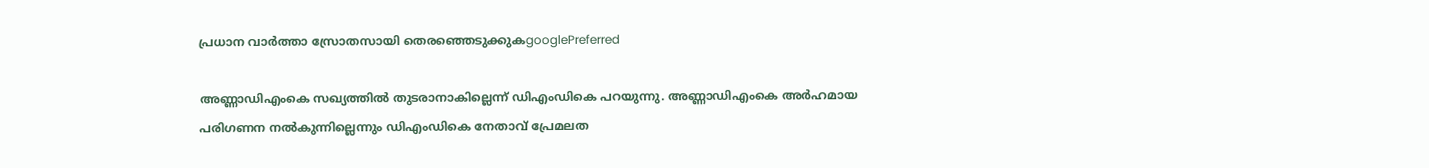പ്രധാന വാർത്താ സ്രോതസായി തെരഞ്ഞെടുക്കുകgooglePreferred

അണ്ണാഡിഎംകെ സഖ്യത്തിൽ തുടരാനാകില്ലെന്ന് ഡിഎംഡികെ പറയുന്നു. അണ്ണാഡിഎംകെ അർഹമായ പരിഗണന നൽകുന്നില്ലെന്നും ഡിഎംഡികെ നേതാവ് പ്രേമലത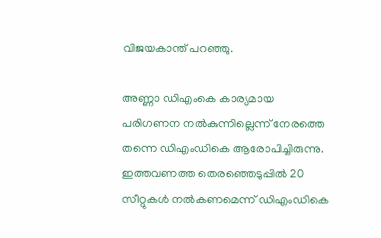വിജയകാന്ത് പറഞ്ഞു.

അണ്ണാ ഡിഎംകെ കാര്യമായ പരിഗണന നൽകുന്നില്ലെന്ന് നേരത്തെ തന്നെ ഡിഎംഡികെ ആരോപിച്ചിരുന്നു. ഇത്തവണത്ത തെരഞ്ഞെടുപ്പിൽ 20 സീറ്റുകൾ നൽകണമെന്ന് ഡിഎംഡികെ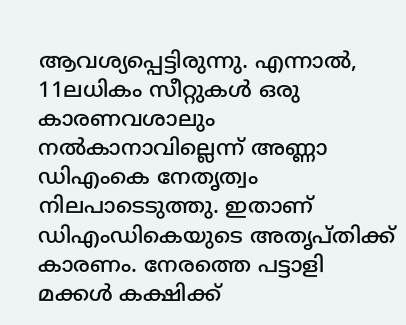ആവശ്യപ്പെട്ടിരുന്നു. എന്നാൽ, 11ലധികം സീറ്റുകൾ ഒരു കാരണവശാലും നൽകാനാവില്ലെന്ന് അണ്ണാ ഡിഎംകെ നേതൃത്വം നിലപാടെടുത്തു. ഇതാണ് ഡിഎംഡികെയുടെ അതൃപ്തിക്ക് കാരണം. നേരത്തെ പട്ടാളി മക്കൾ കക്ഷിക്ക്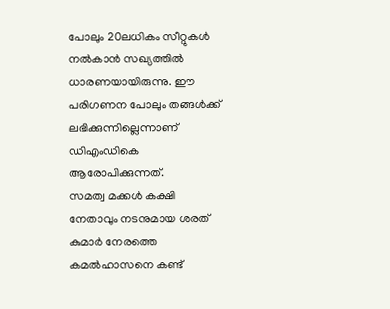പോലും 20ലധികം സീറ്റുകൾ നൽകാൻ സഖ്യത്തിൽ ധാരണയായിരുന്നു. ഈ പരിഗണന പോലും തങ്ങൾക്ക് ലഭിക്കുന്നില്ലെന്നാണ് ഡിഎംഡികെ ആരോപിക്കുന്നത്.
സമത്വ മക്കൾ കക്ഷി നേതാവും നടനുമായ ശരത് കുമാർ നേരത്തെ കമൽഹാസനെ കണ്ട്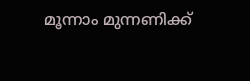മൂന്നാം മുന്നണിക്ക്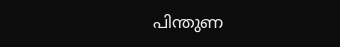പിന്തുണ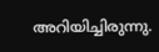അറിയിച്ചിരുന്നു.